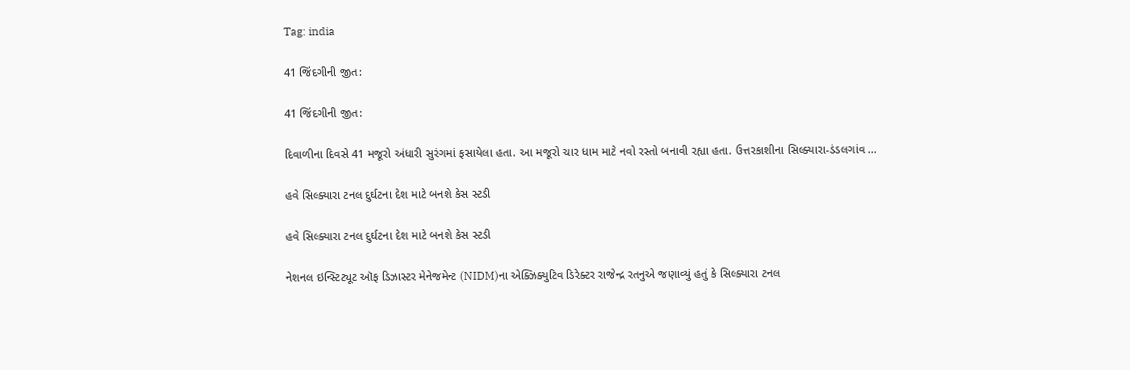Tag: india

41 જિંદગીની જીત:

41 જિંદગીની જીત:

દિવાળીના દિવસે 41 મજૂરો અંધારી સુરંગમાં ફસાયેલા હતા. આ મજૂરો ચાર ધામ માટે નવો રસ્તો બનાવી રહ્યા હતા. ઉત્તરકાશીના સિલ્ક્યારા-ડંડલગાંવ ...

હવે સિલ્ક્યારા ટનલ દુર્ઘટના દેશ માટે બનશે કેસ સ્ટડી

હવે સિલ્ક્યારા ટનલ દુર્ઘટના દેશ માટે બનશે કેસ સ્ટડી

નેશનલ ઇન્સ્ટિટ્યૂટ ઑફ ડિઝાસ્ટર મેનેજમેન્ટ (NIDM)ના એક્ઝિક્યુટિવ ડિરેક્ટર રાજેન્દ્ર રતનુએ જણાવ્યું હતું કે સિલ્ક્યારા ટનલ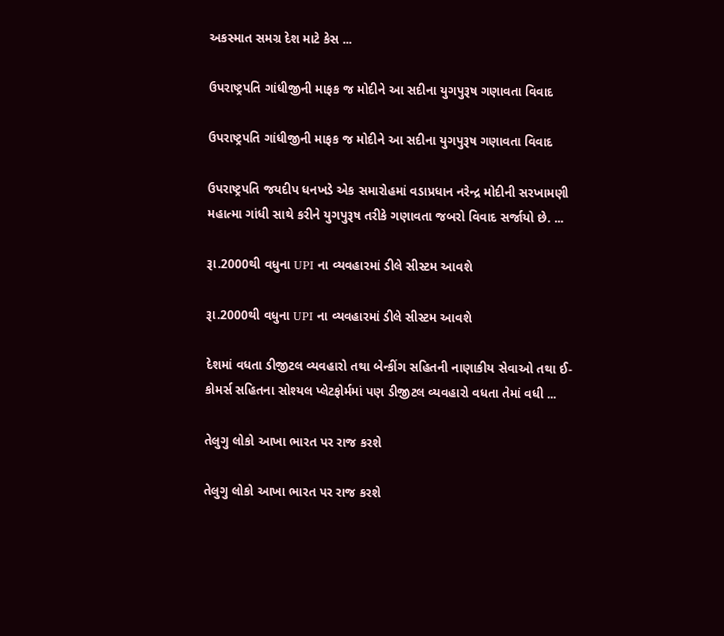અકસ્માત સમગ્ર દેશ માટે કેસ ...

ઉપરાષ્ટ્રપતિ ગાંધીજીની માફક જ મોદીને આ સદીના યુગપુરૂષ ગણાવતા વિવાદ

ઉપરાષ્ટ્રપતિ ગાંધીજીની માફક જ મોદીને આ સદીના યુગપુરૂષ ગણાવતા વિવાદ

ઉપરાષ્ટ્રપતિ જયદીપ ધનખડે એક સમારોહમાં વડાપ્રધાન નરેન્દ્ર મોદીની સરખામણી મહાત્મા ગાંધી સાથે કરીને યુગપુરૂષ તરીકે ગણાવતા જબરો વિવાદ સર્જાયો છે. ...

રૂા.2000થી વધુના UPI ના વ્યવહારમાં ડીલે સીસ્ટમ આવશે

રૂા.2000થી વધુના UPI ના વ્યવહારમાં ડીલે સીસ્ટમ આવશે

દેશમાં વધતા ડીજીટલ વ્યવહારો તથા બેન્કીંગ સહિતની નાણાકીય સેવાઓ તથા ઈ-કોમર્સ સહિતના સોશ્યલ પ્લેટફોર્મમાં પણ ડીજીટલ વ્યવહારો વધતા તેમાં વધી ...

તેલુગુ લોકો આખા ભારત પર રાજ કરશે

તેલુગુ લોકો આખા ભારત પર રાજ કરશે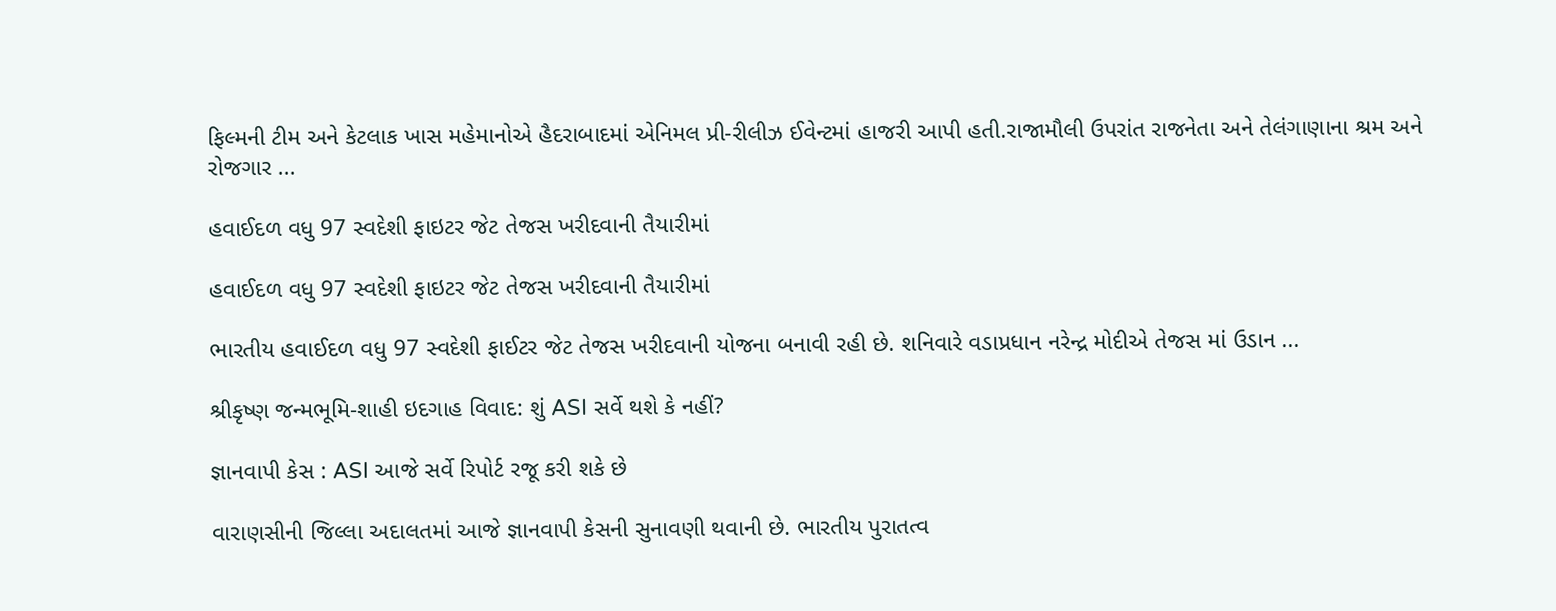ફિલ્મની ટીમ અને કેટલાક ખાસ મહેમાનોએ હૈદરાબાદમાં એનિમલ પ્રી-રીલીઝ ઈવેન્ટમાં હાજરી આપી હતી.રાજામૌલી ઉપરાંત રાજનેતા અને તેલંગાણાના શ્રમ અને રોજગાર ...

હવાઈદળ વધુ 97 સ્વદેશી ફાઇટર જેટ તેજસ ખરીદવાની તૈયારીમાં

હવાઈદળ વધુ 97 સ્વદેશી ફાઇટર જેટ તેજસ ખરીદવાની તૈયારીમાં

ભારતીય હવાઈદળ વધુ 97 સ્વદેશી ફાઈટર જેટ તેજસ ખરીદવાની યોજના બનાવી રહી છે. શનિવારે વડાપ્રધાન નરેન્દ્ર મોદીએ તેજસ માં ઉડાન ...

શ્રીકૃષ્ણ જન્મભૂમિ-શાહી ઇદગાહ વિવાદ: શું ASI સર્વે થશે કે નહીં?

જ્ઞાનવાપી કેસ : ASI આજે સર્વે રિપોર્ટ રજૂ કરી શકે છે

વારાણસીની જિલ્લા અદાલતમાં આજે જ્ઞાનવાપી કેસની સુનાવણી થવાની છે. ભારતીય પુરાતત્વ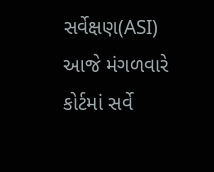સર્વેક્ષણ(ASI) આજે મંગળવારે કોર્ટમાં સર્વે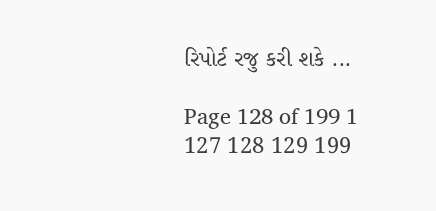રિપોર્ટ રજુ કરી શકે ...

Page 128 of 199 1 127 128 129 199